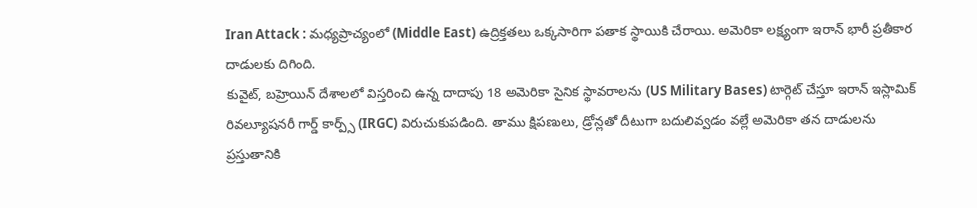Iran Attack : మధ్యప్రాచ్యంలో (Middle East) ఉద్రిక్తతలు ఒక్కసారిగా పతాక స్థాయికి చేరాయి. అమెరికా లక్ష్యంగా ఇరాన్ భారీ ప్రతీకార దాడులకు దిగింది.
కువైట్, బహ్రెయిన్ దేశాలలో విస్తరించి ఉన్న దాదాపు 18 అమెరికా సైనిక స్థావరాలను (US Military Bases) టార్గెట్ చేస్తూ ఇరాన్ ఇస్లామిక్ రివల్యూషనరీ గార్డ్ కార్ప్స్ (IRGC) విరుచుకుపడింది. తాము క్షిపణులు, డ్రోన్లతో దీటుగా బదులివ్వడం వల్లే అమెరికా తన దాడులను ప్రస్తుతానికి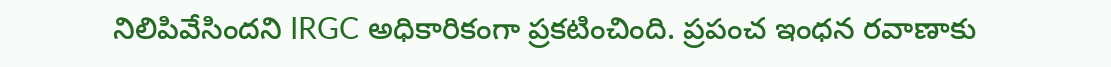నిలిపివేసిందని IRGC అధికారికంగా ప్రకటించింది. ప్రపంచ ఇంధన రవాణాకు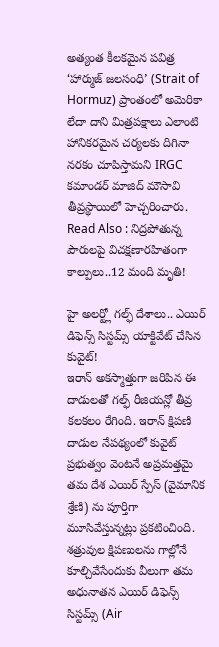అత్యంత కీలకమైన పవిత్ర ‘హార్ముజ్ జలసంధి’ (Strait of Hormuz) ప్రాంతంలో అమెరికా లేదా దాని మిత్రపక్షాలు ఎలాంటి హానికరమైన చర్యలకు దిగినా నరకం చూపిస్తామని IRGC కమాండర్ మాజిద్ మౌసావి తీవ్రస్థాయిలో హెచ్చరించారు.
Read Also : నిద్రపోతున్న పౌరులపై విచక్షణారహితంగా కాల్పులు..12 మంది మృతి!

హై అలర్ట్లో గల్ఫ్ దేశాలు.. ఎయిర్ డిఫెన్స్ సిస్టమ్స్ యాక్టివేట్ చేసిన కువైట్!
ఇరాన్ అకస్మాత్తుగా జరిపిన ఈ దాడులతో గల్ఫ్ రీజియన్లో తీవ్ర కలకలం రేగింది. ఇరాన్ క్షిపణి దాడుల నేపథ్యంలో కువైట్ ప్రభుత్వం వెంటనే అప్రమత్తమై తమ దేశ ఎయిర్ స్పేస్ (వైమానిక శ్రేణి) ను పూర్తిగా మూసివేస్తున్నట్లు ప్రకటించింది. శత్రువుల క్షిపణులను గాల్లోనే కూల్చివేసేందుకు వీలుగా తమ అధునాతన ఎయిర్ డిఫెన్స్ సిస్టమ్స్ (Air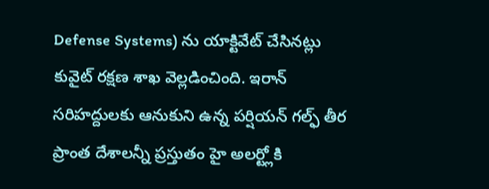Defense Systems) ను యాక్టివేట్ చేసినట్లు కువైట్ రక్షణ శాఖ వెల్లడించింది. ఇరాన్ సరిహద్దులకు ఆనుకుని ఉన్న పర్షియన్ గల్ఫ్ తీర ప్రాంత దేశాలన్నీ ప్రస్తుతం హై అలర్ట్లోకి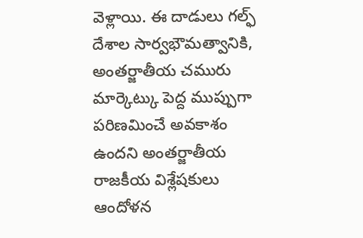వెళ్లాయి. ఈ దాడులు గల్ఫ్ దేశాల సార్వభౌమత్వానికి, అంతర్జాతీయ చమురు మార్కెట్కు పెద్ద ముప్పుగా పరిణమించే అవకాశం ఉందని అంతర్జాతీయ రాజకీయ విశ్లేషకులు ఆందోళన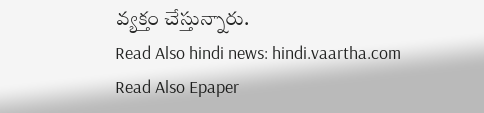వ్యక్తం చేస్తున్నారు.
Read Also hindi news: hindi.vaartha.com
Read Also Epaper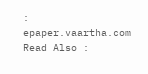: epaper.vaartha.com
Read Also :